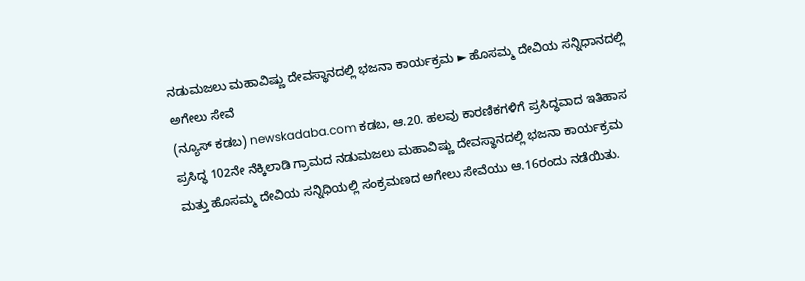ನಡುಮಜಲು ಮಹಾವಿಷ್ಣು ದೇವಸ್ಥಾನದಲ್ಲಿ ಭಜನಾ ಕಾರ್ಯಕ್ರಮ ► ಹೊಸಮ್ಮ ದೇವಿಯ ಸನ್ನಿಧಾನದಲ್ಲಿ ಅಗೇಲು ಸೇವೆ
(ನ್ಯೂಸ್ ಕಡಬ) newskadaba.com ಕಡಬ, ಆ.20. ಹಲವು ಕಾರಣಿಕಗಳಿಗೆ ಪ್ರಸಿದ್ಧವಾದ ಇತಿಹಾಸ ಪ್ರಸಿದ್ಧ 102ನೇ ನೆಕ್ಕಿಲಾಡಿ ಗ್ರಾಮದ ನಡುಮಜಲು ಮಹಾವಿಷ್ಣು ದೇವಸ್ಥಾನದಲ್ಲಿ ಭಜನಾ ಕಾರ್ಯಕ್ರಮ ಮತ್ತು ಹೊಸಮ್ಮ ದೇವಿಯ ಸನ್ನಿಧಿಯಲ್ಲಿ ಸಂಕ್ರಮಣದ ಅಗೇಲು ಸೇವೆಯು ಆ.16ರಂದು ನಡೆಯಿತು.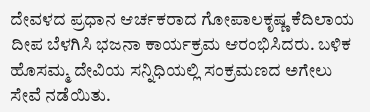ದೇವಳದ ಪ್ರಧಾನ ಆರ್ಚಕರಾದ ಗೋಪಾಲಕೃಷ್ಣ ಕೆದಿಲಾಯ ದೀಪ ಬೆಳಗಿಸಿ ಭಜನಾ ಕಾರ್ಯಕ್ರಮ ಆರಂಭಿಸಿದರು. ಬಳಿಕ ಹೊಸಮ್ಮ ದೇವಿಯ ಸನ್ನಿಧಿಯಲ್ಲಿ ಸಂಕ್ರಮಣದ ಅಗೇಲು ಸೇವೆ ನಡೆಯಿತು.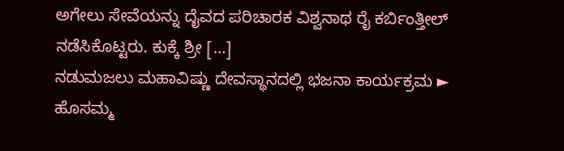ಅಗೇಲು ಸೇವೆಯನ್ನು ದೈವದ ಪರಿಚಾರಕ ವಿಶ್ವನಾಥ ರೈ ಕರ್ಬಿಂತ್ತೀಲ್ ನಡೆಸಿಕೊಟ್ಟರು. ಕುಕ್ಕೆ ಶ್ರೀ […]
ನಡುಮಜಲು ಮಹಾವಿಷ್ಣು ದೇವಸ್ಥಾನದಲ್ಲಿ ಭಜನಾ ಕಾರ್ಯಕ್ರಮ ► ಹೊಸಮ್ಮ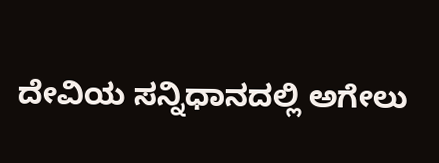ದೇವಿಯ ಸನ್ನಿಧಾನದಲ್ಲಿ ಅಗೇಲು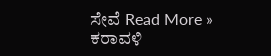ಸೇವೆ Read More »
ಕರಾವಳಿ